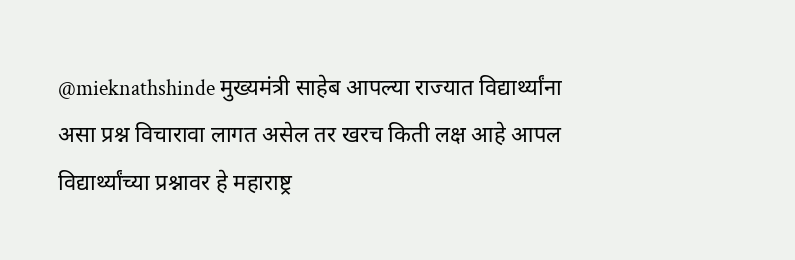@mieknathshinde मुख्यमंत्री साहेब आपल्या राज्यात विद्यार्थ्यांना असा प्रश्न विचारावा लागत असेल तर खरच किती लक्ष आहे आपल विद्यार्थ्यांच्या प्रश्नावर हे महाराष्ट्र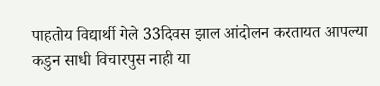पाहतोय विद्यार्थी गेले 33दिवस झाल आंदोलन करतायत आपल्या कडुन साधी विचारपुस नाही या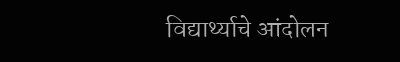विद्यार्थ्याचे आंदोलन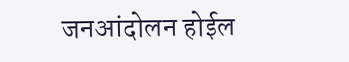जनआंदोलन होईल